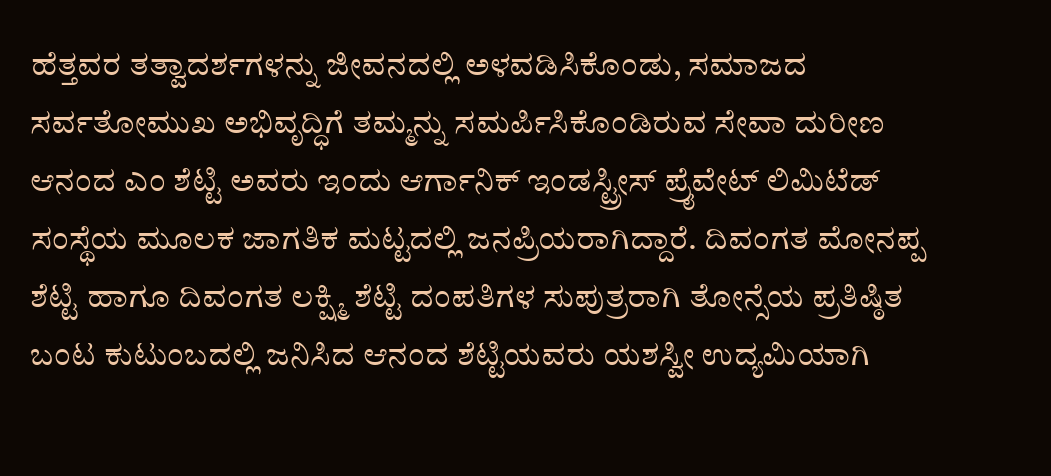ಹೆತ್ತವರ ತತ್ವಾದರ್ಶಗಳನ್ನು ಜೀವನದಲ್ಲಿ ಅಳವಡಿಸಿಕೊಂಡು, ಸಮಾಜದ ಸರ್ವತೋಮುಖ ಅಭಿವೃದ್ಧಿಗೆ ತಮ್ಮನ್ನು ಸಮರ್ಪಿಸಿಕೊಂಡಿರುವ ಸೇವಾ ದುರೀಣ ಆನಂದ ಎಂ ಶೆಟ್ಟಿ ಅವರು ಇಂದು ಆರ್ಗಾನಿಕ್ ಇಂಡಸ್ಟ್ರೀಸ್ ಪ್ರೈವೇಟ್ ಲಿಮಿಟೆಡ್ ಸಂಸ್ಥೆಯ ಮೂಲಕ ಜಾಗತಿಕ ಮಟ್ಟದಲ್ಲಿ ಜನಪ್ರಿಯರಾಗಿದ್ದಾರೆ. ದಿವಂಗತ ಮೋನಪ್ಪ ಶೆಟ್ಟಿ ಹಾಗೂ ದಿವಂಗತ ಲಕ್ಷ್ಮಿ ಶೆಟ್ಟಿ ದಂಪತಿಗಳ ಸುಪುತ್ರರಾಗಿ ತೋನ್ಸೆಯ ಪ್ರತಿಷ್ಠಿತ ಬಂಟ ಕುಟುಂಬದಲ್ಲಿ ಜನಿಸಿದ ಆನಂದ ಶೆಟ್ಟಿಯವರು ಯಶಸ್ವೀ ಉದ್ಯಮಿಯಾಗಿ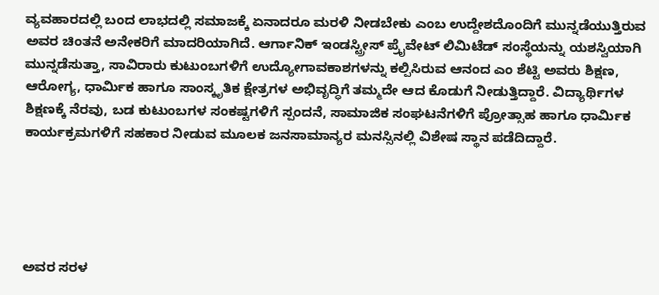ವ್ಯವಹಾರದಲ್ಲಿ ಬಂದ ಲಾಭದಲ್ಲಿ ಸಮಾಜಕ್ಕೆ ಏನಾದರೂ ಮರಳಿ ನೀಡಬೇಕು ಎಂಬ ಉದ್ದೇಶದೊಂದಿಗೆ ಮುನ್ನಡೆಯುತ್ತಿರುವ ಅವರ ಚಿಂತನೆ ಅನೇಕರಿಗೆ ಮಾದರಿಯಾಗಿದೆ. ಆರ್ಗಾನಿಕ್ ಇಂಡಸ್ಟ್ರೀಸ್ ಪ್ರೈವೇಟ್ ಲಿಮಿಟೆಡ್ ಸಂಸ್ಥೆಯನ್ನು ಯಶಸ್ವಿಯಾಗಿ ಮುನ್ನಡೆಸುತ್ತಾ, ಸಾವಿರಾರು ಕುಟುಂಬಗಳಿಗೆ ಉದ್ಯೋಗಾವಕಾಶಗಳನ್ನು ಕಲ್ಪಿಸಿರುವ ಆನಂದ ಎಂ ಶೆಟ್ಟಿ ಅವರು ಶಿಕ್ಷಣ, ಆರೋಗ್ಯ, ಧಾರ್ಮಿಕ ಹಾಗೂ ಸಾಂಸ್ಕೃತಿಕ ಕ್ಷೇತ್ರಗಳ ಅಭಿವೃದ್ಧಿಗೆ ತಮ್ಮದೇ ಆದ ಕೊಡುಗೆ ನೀಡುತ್ತಿದ್ದಾರೆ. ವಿದ್ಯಾರ್ಥಿಗಳ ಶಿಕ್ಷಣಕ್ಕೆ ನೆರವು, ಬಡ ಕುಟುಂಬಗಳ ಸಂಕಷ್ಟಗಳಿಗೆ ಸ್ಪಂದನೆ, ಸಾಮಾಜಿಕ ಸಂಘಟನೆಗಳಿಗೆ ಪ್ರೋತ್ಸಾಹ ಹಾಗೂ ಧಾರ್ಮಿಕ ಕಾರ್ಯಕ್ರಮಗಳಿಗೆ ಸಹಕಾರ ನೀಡುವ ಮೂಲಕ ಜನಸಾಮಾನ್ಯರ ಮನಸ್ಸಿನಲ್ಲಿ ವಿಶೇಷ ಸ್ಥಾನ ಪಡೆದಿದ್ದಾರೆ.





ಅವರ ಸರಳ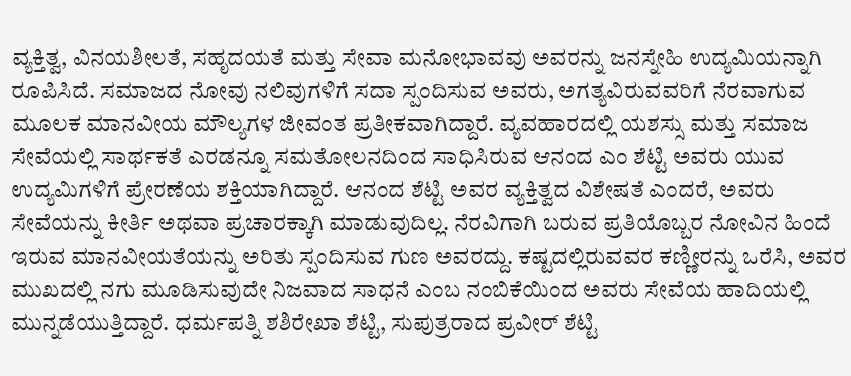ವ್ಯಕ್ತಿತ್ವ, ವಿನಯಶೀಲತೆ, ಸಹೃದಯತೆ ಮತ್ತು ಸೇವಾ ಮನೋಭಾವವು ಅವರನ್ನು ಜನಸ್ನೇಹಿ ಉದ್ಯಮಿಯನ್ನಾಗಿ ರೂಪಿಸಿದೆ. ಸಮಾಜದ ನೋವು ನಲಿವುಗಳಿಗೆ ಸದಾ ಸ್ಪಂದಿಸುವ ಅವರು, ಅಗತ್ಯವಿರುವವರಿಗೆ ನೆರವಾಗುವ ಮೂಲಕ ಮಾನವೀಯ ಮೌಲ್ಯಗಳ ಜೀವಂತ ಪ್ರತೀಕವಾಗಿದ್ದಾರೆ. ವ್ಯವಹಾರದಲ್ಲಿ ಯಶಸ್ಸು ಮತ್ತು ಸಮಾಜ ಸೇವೆಯಲ್ಲಿ ಸಾರ್ಥಕತೆ ಎರಡನ್ನೂ ಸಮತೋಲನದಿಂದ ಸಾಧಿಸಿರುವ ಆನಂದ ಎಂ ಶೆಟ್ಟಿ ಅವರು ಯುವ ಉದ್ಯಮಿಗಳಿಗೆ ಪ್ರೇರಣೆಯ ಶಕ್ತಿಯಾಗಿದ್ದಾರೆ. ಆನಂದ ಶೆಟ್ಟಿ ಅವರ ವ್ಯಕ್ತಿತ್ವದ ವಿಶೇಷತೆ ಎಂದರೆ, ಅವರು ಸೇವೆಯನ್ನು ಕೀರ್ತಿ ಅಥವಾ ಪ್ರಚಾರಕ್ಕಾಗಿ ಮಾಡುವುದಿಲ್ಲ. ನೆರವಿಗಾಗಿ ಬರುವ ಪ್ರತಿಯೊಬ್ಬರ ನೋವಿನ ಹಿಂದೆ ಇರುವ ಮಾನವೀಯತೆಯನ್ನು ಅರಿತು ಸ್ಪಂದಿಸುವ ಗುಣ ಅವರದ್ದು. ಕಷ್ಟದಲ್ಲಿರುವವರ ಕಣ್ಣೀರನ್ನು ಒರೆಸಿ, ಅವರ ಮುಖದಲ್ಲಿ ನಗು ಮೂಡಿಸುವುದೇ ನಿಜವಾದ ಸಾಧನೆ ಎಂಬ ನಂಬಿಕೆಯಿಂದ ಅವರು ಸೇವೆಯ ಹಾದಿಯಲ್ಲಿ ಮುನ್ನಡೆಯುತ್ತಿದ್ದಾರೆ. ಧರ್ಮಪತ್ನಿ ಶಶಿರೇಖಾ ಶೆಟ್ಟಿ, ಸುಪುತ್ರರಾದ ಪ್ರವೀರ್ ಶೆಟ್ಟಿ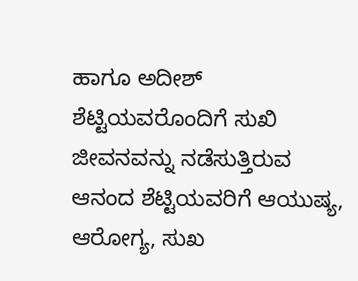ಹಾಗೂ ಅದೀಶ್ ಶೆಟ್ಟಿಯವರೊಂದಿಗೆ ಸುಖಿ ಜೀವನವನ್ನು ನಡೆಸುತ್ತಿರುವ ಆನಂದ ಶೆಟ್ಟಿಯವರಿಗೆ ಆಯುಷ್ಯ, ಆರೋಗ್ಯ, ಸುಖ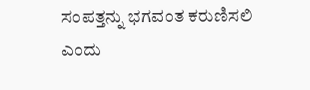ಸಂಪತ್ತನ್ನು ಭಗವಂತ ಕರುಣಿಸಲಿ ಎಂದು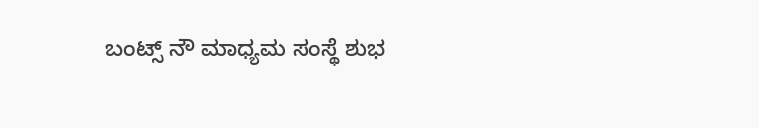ಬಂಟ್ಸ್ ನೌ ಮಾಧ್ಯಮ ಸಂಸ್ಥೆ ಶುಭ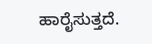ಹಾರೈಸುತ್ತದೆ.